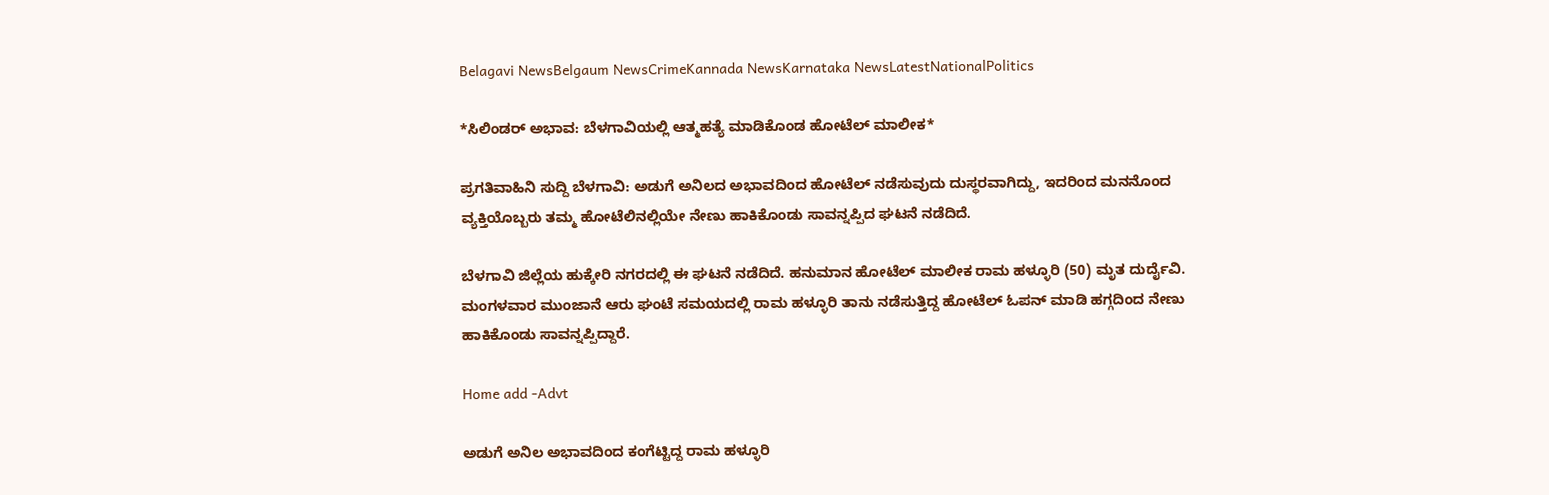Belagavi NewsBelgaum NewsCrimeKannada NewsKarnataka NewsLatestNationalPolitics

*ಸಿಲಿಂಡರ್ ಅಭಾವ: ಬೆಳಗಾವಿಯಲ್ಲಿ ಆತ್ಮಹತ್ಯೆ ಮಾಡಿಕೊಂಡ ಹೋಟೆಲ್ ಮಾಲೀಕ*

ಪ್ರಗತಿವಾಹಿನಿ ಸುದ್ದಿ ಬೆಳಗಾವಿ: ಅಡುಗೆ ಅನಿಲದ ಅಭಾವದಿಂದ ಹೋಟೆಲ್ ನಡೆಸುವುದು ದುಸ್ಥರವಾಗಿದ್ದು, ಇದರಿಂದ ಮನನೊಂದ ವ್ಯಕ್ತಿಯೊಬ್ಬರು ತಮ್ಮ ಹೋಟೆಲಿನಲ್ಲಿಯೇ ನೇಣು ಹಾಕಿಕೊಂಡು ಸಾವನ್ನಪ್ಪಿದ ಘಟನೆ ನಡೆದಿದೆ.

ಬೆಳಗಾವಿ ಜಿಲ್ಲೆಯ ಹುಕ್ಕೇರಿ ನಗರದಲ್ಲಿ ಈ ಘಟನೆ ನಡೆದಿದೆ. ಹನುಮಾನ ಹೋಟೆಲ್ ಮಾಲೀಕ ರಾಮ ಹಳ್ಳೂರಿ (50) ಮೃತ ದುರ್ದೈವಿ. ಮಂಗಳವಾರ ಮುಂಜಾನೆ ಆರು ಘಂಟೆ ಸಮಯದಲ್ಲಿ ರಾಮ ಹಳ್ಳೂರಿ ತಾನು ನಡೆಸುತ್ತಿದ್ದ ಹೋಟೆಲ್ ಓಪನ್ ಮಾಡಿ ಹಗ್ಗದಿಂದ ನೇಣು ಹಾಕಿಕೊಂಡು ಸಾವನ್ನಪ್ಪಿದ್ದಾರೆ.

Home add -Advt

ಅಡುಗೆ ಅನಿಲ ಅಭಾವದಿಂದ ಕಂಗೆಟ್ಟಿದ್ದ ರಾಮ ಹಳ್ಳೂರಿ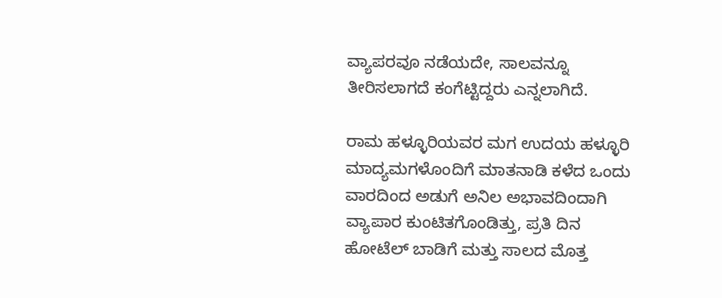ವ್ಯಾಪರವೂ ನಡೆಯದೇ, ಸಾಲವನ್ನೂ ತೀರಿಸಲಾಗದೆ ಕಂಗೆಟ್ಟಿದ್ದರು ಎನ್ನಲಾಗಿದೆ.

ರಾಮ ಹಳ್ಳೂರಿಯವರ ಮಗ ಉದಯ ಹಳ್ಳೂರಿ ಮಾದ್ಯಮಗಳೊಂದಿಗೆ ಮಾತನಾಡಿ ಕಳೆದ ಒಂದು ವಾರದಿಂದ ಅಡುಗೆ ಅನಿಲ ಅಭಾವದಿಂದಾಗಿ ವ್ಯಾಪಾರ ಕುಂಟಿತಗೊಂಡಿತ್ತು, ಪ್ರತಿ ದಿನ ಹೋಟೆಲ್ ಬಾಡಿಗೆ ಮತ್ತು ಸಾಲದ ಮೊತ್ತ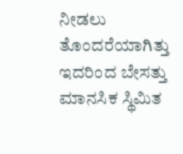ನೀಡಲು ತೊಂದರೆಯಾಗಿತ್ತು ಇದರಿಂದ ಬೇಸತ್ತು ಮಾನಸಿಕ ಸ್ಥಿಮಿತ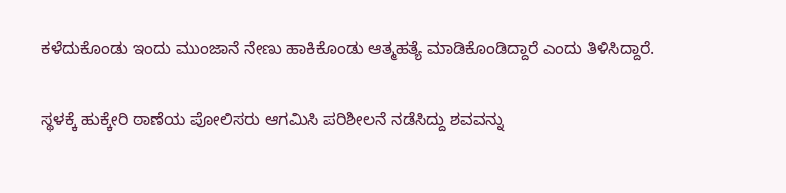ಕಳೆದುಕೊಂಡು ಇಂದು ಮುಂಜಾನೆ ನೇಣು ಹಾಕಿಕೊಂಡು ಆತ್ಮಹತ್ಯೆ ಮಾಡಿಕೊಂಡಿದ್ದಾರೆ ಎಂದು ತಿಳಿಸಿದ್ದಾರೆ.

ಸ್ಥಳಕ್ಕೆ ಹುಕ್ಕೇರಿ ಠಾಣೆಯ ಪೋಲಿಸರು ಆಗಮಿಸಿ ಪರಿಶೀಲನೆ ನಡೆಸಿದ್ದು ಶವವನ್ನು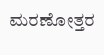ಮರಣೋತ್ತರ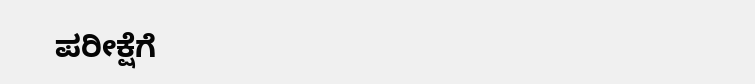ಪರೀಕ್ಷೆಗೆ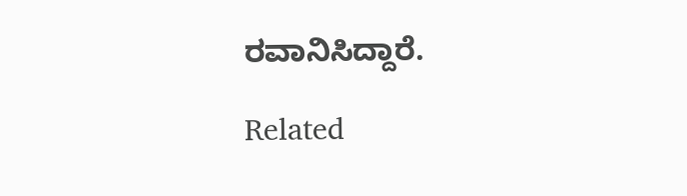ರವಾನಿಸಿದ್ದಾರೆ.

Related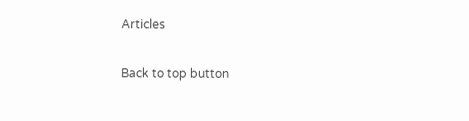Articles

Back to top button